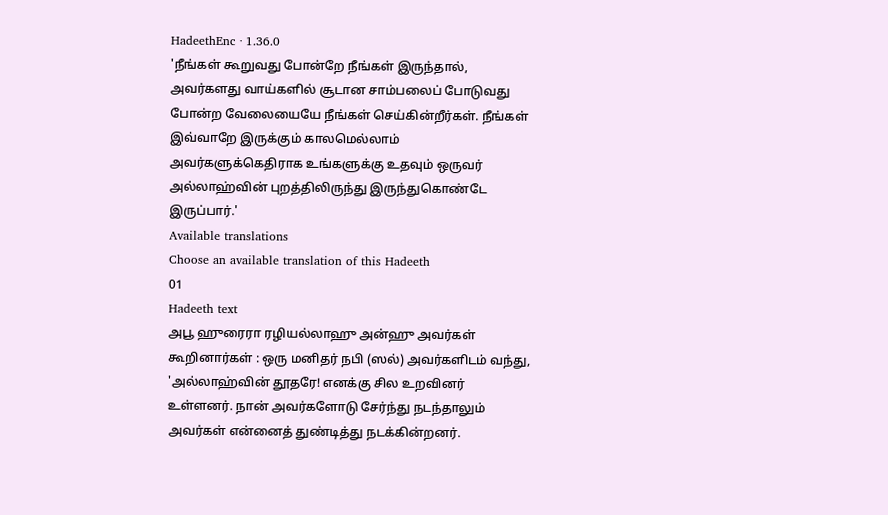HadeethEnc · 1.36.0
'நீங்கள் கூறுவது போன்றே நீங்கள் இருந்தால், அவர்களது வாய்களில் சூடான சாம்பலைப் போடுவது போன்ற வேலையையே நீங்கள் செய்கின்றீர்கள். நீங்கள் இவ்வாறே இருக்கும் காலமெல்லாம் அவர்களுக்கெதிராக உங்களுக்கு உதவும் ஒருவர் அல்லாஹ்வின் புறத்திலிருந்து இருந்துகொண்டே இருப்பார்.'
Available translations
Choose an available translation of this Hadeeth
01
Hadeeth text
அபூ ஹுரைரா ரழியல்லாஹு அன்ஹு அவர்கள் கூறினார்கள் : ஒரு மனிதர் நபி (ஸல்) அவர்களிடம் வந்து, 'அல்லாஹ்வின் தூதரே! எனக்கு சில உறவினர் உள்ளனர். நான் அவர்களோடு சேர்ந்து நடந்தாலும் அவர்கள் என்னைத் துண்டித்து நடக்கின்றனர்.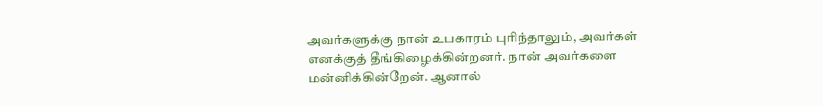அவர்களுக்கு நான் உபகாரம் புரிந்தாலும், அவர்கள் எனக்குத் தீங்கிழைக்கின்றனர். நான் அவர்களை மன்னிக்கின்றேன். ஆனால்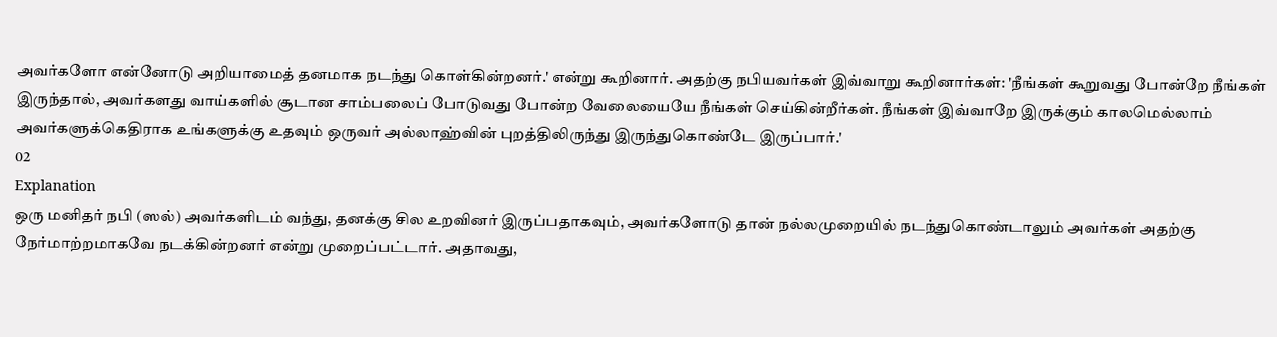அவர்களோ என்னோடு அறியாமைத் தனமாக நடந்து கொள்கின்றனர்.' என்று கூறினார். அதற்கு நபியவர்கள் இவ்வாறு கூறினார்கள்: 'நீங்கள் கூறுவது போன்றே நீங்கள் இருந்தால், அவர்களது வாய்களில் சூடான சாம்பலைப் போடுவது போன்ற வேலையையே நீங்கள் செய்கின்றீர்கள். நீங்கள் இவ்வாறே இருக்கும் காலமெல்லாம் அவர்களுக்கெதிராக உங்களுக்கு உதவும் ஒருவர் அல்லாஹ்வின் புறத்திலிருந்து இருந்துகொண்டே இருப்பார்.'
02
Explanation
ஒரு மனிதர் நபி (ஸல்) அவர்களிடம் வந்து, தனக்கு சில உறவினர் இருப்பதாகவும், அவர்களோடு தான் நல்லமுறையில் நடந்துகொண்டாலும் அவர்கள் அதற்கு நேர்மாற்றமாகவே நடக்கின்றனர் என்று முறைப்பட்டார். அதாவது,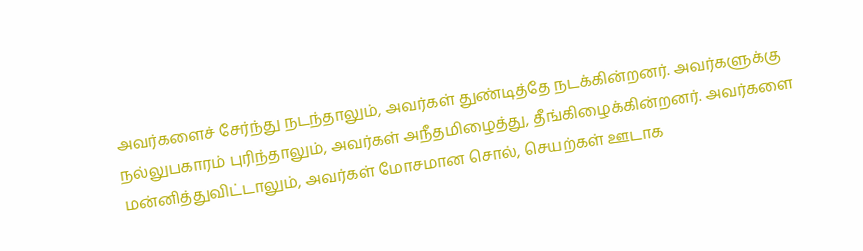அவர்களைச் சேர்ந்து நடந்தாலும், அவர்கள் துண்டித்தே நடக்கின்றனர். அவர்களுக்கு நல்லுபகாரம் புரிந்தாலும், அவர்கள் அநீதமிழைத்து, தீங்கிழைக்கின்றனர். அவர்களை மன்னித்துவிட்டாலும், அவர்கள் மோசமான சொல், செயற்கள் ஊடாக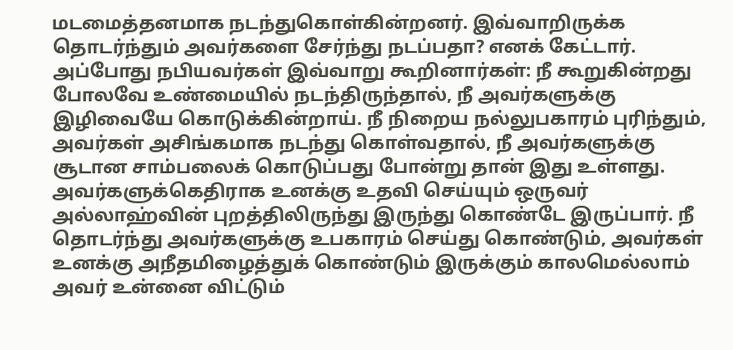மடமைத்தனமாக நடந்துகொள்கின்றனர். இவ்வாறிருக்க தொடர்ந்தும் அவர்களை சேர்ந்து நடப்பதா? எனக் கேட்டார்.
அப்போது நபியவர்கள் இவ்வாறு கூறினார்கள்: நீ கூறுகின்றது போலவே உண்மையில் நடந்திருந்தால், நீ அவர்களுக்கு இழிவையே கொடுக்கின்றாய். நீ நிறைய நல்லுபகாரம் புரிந்தும், அவர்கள் அசிங்கமாக நடந்து கொள்வதால், நீ அவர்களுக்கு சூடான சாம்பலைக் கொடுப்பது போன்று தான் இது உள்ளது. அவர்களுக்கெதிராக உனக்கு உதவி செய்யும் ஒருவர் அல்லாஹ்வின் புறத்திலிருந்து இருந்து கொண்டே இருப்பார். நீ தொடர்ந்து அவர்களுக்கு உபகாரம் செய்து கொண்டும், அவர்கள் உனக்கு அநீதமிழைத்துக் கொண்டும் இருக்கும் காலமெல்லாம் அவர் உன்னை விட்டும்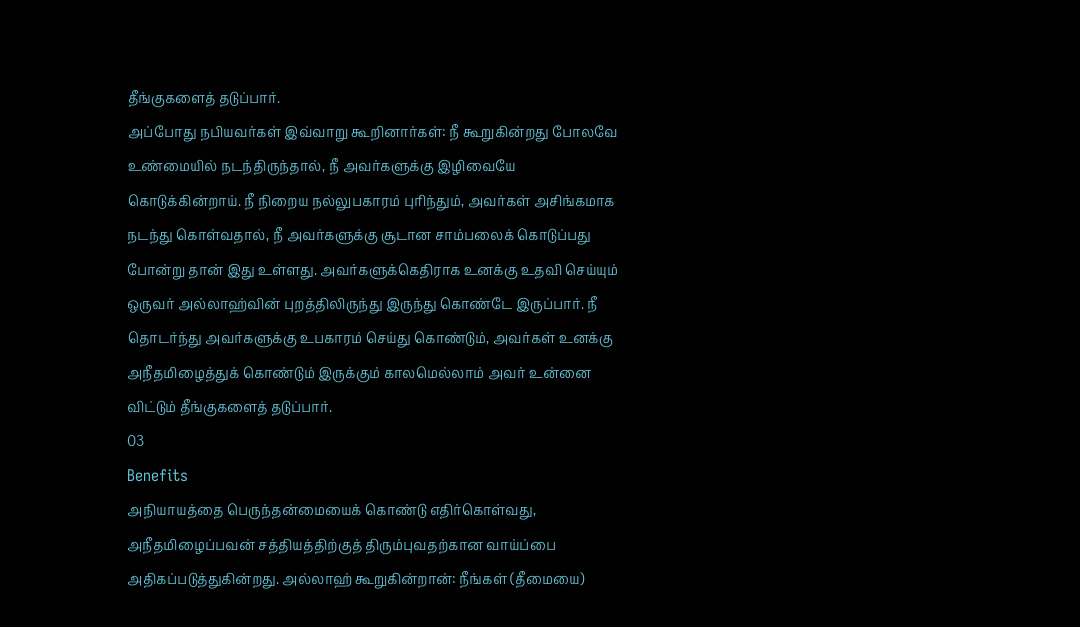தீங்குகளைத் தடுப்பார்.
அப்போது நபியவர்கள் இவ்வாறு கூறினார்கள்: நீ கூறுகின்றது போலவே உண்மையில் நடந்திருந்தால், நீ அவர்களுக்கு இழிவையே கொடுக்கின்றாய். நீ நிறைய நல்லுபகாரம் புரிந்தும், அவர்கள் அசிங்கமாக நடந்து கொள்வதால், நீ அவர்களுக்கு சூடான சாம்பலைக் கொடுப்பது போன்று தான் இது உள்ளது. அவர்களுக்கெதிராக உனக்கு உதவி செய்யும் ஒருவர் அல்லாஹ்வின் புறத்திலிருந்து இருந்து கொண்டே இருப்பார். நீ தொடர்ந்து அவர்களுக்கு உபகாரம் செய்து கொண்டும், அவர்கள் உனக்கு அநீதமிழைத்துக் கொண்டும் இருக்கும் காலமெல்லாம் அவர் உன்னை விட்டும் தீங்குகளைத் தடுப்பார்.
03
Benefits
அநியாயத்தை பெருந்தன்மையைக் கொண்டு எதிர்கொள்வது, அநீதமிழைப்பவன் சத்தியத்திற்குத் திரும்புவதற்கான வாய்ப்பை அதிகப்படுத்துகின்றது. அல்லாஹ் கூறுகின்றான்: நீங்கள் (தீமையை)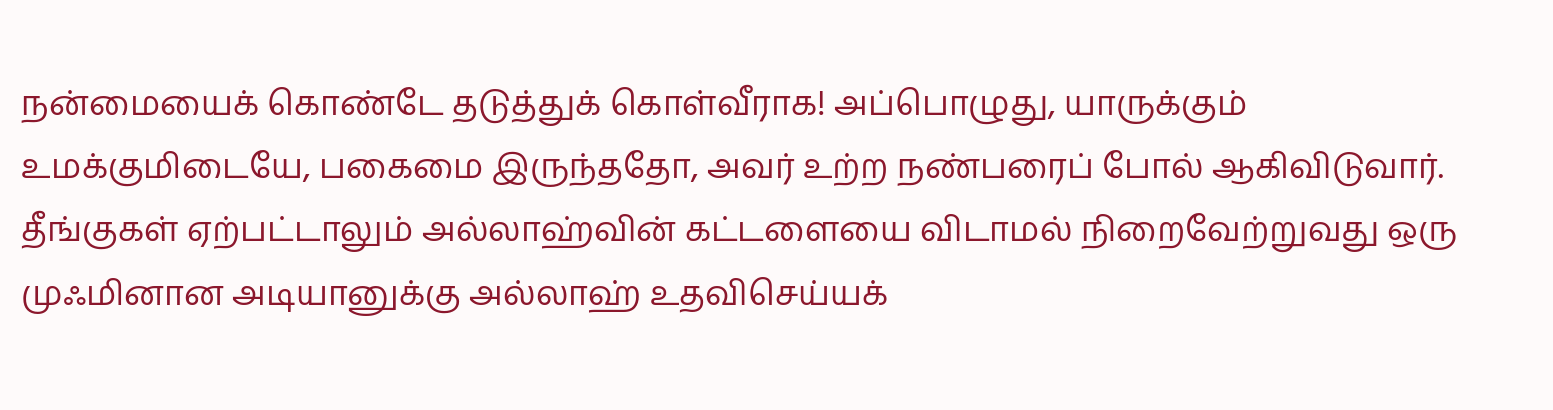நன்மையைக் கொண்டே தடுத்துக் கொள்வீராக! அப்பொழுது, யாருக்கும் உமக்குமிடையே, பகைமை இருந்ததோ, அவர் உற்ற நண்பரைப் போல் ஆகிவிடுவார்.
தீங்குகள் ஏற்பட்டாலும் அல்லாஹ்வின் கட்டளையை விடாமல் நிறைவேற்றுவது ஒரு முஃமினான அடியானுக்கு அல்லாஹ் உதவிசெய்யக்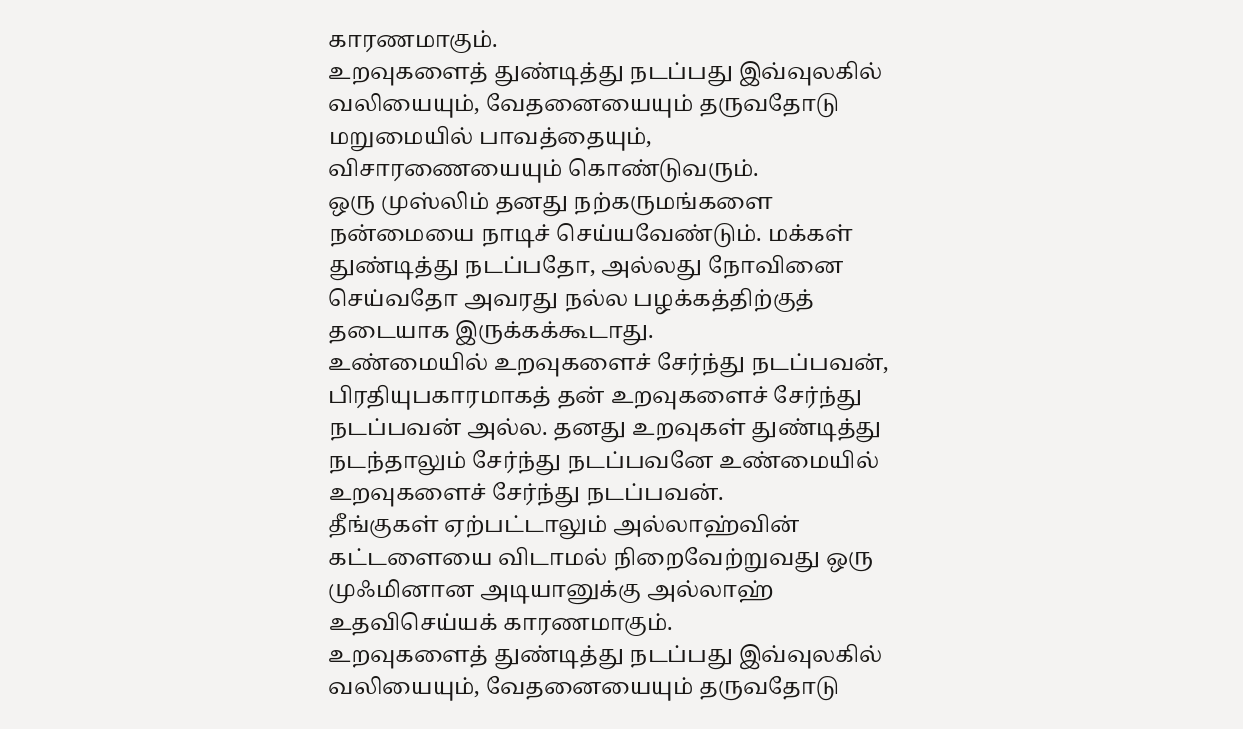காரணமாகும்.
உறவுகளைத் துண்டித்து நடப்பது இவ்வுலகில் வலியையும், வேதனையையும் தருவதோடு மறுமையில் பாவத்தையும், விசாரணையையும் கொண்டுவரும்.
ஒரு முஸ்லிம் தனது நற்கருமங்களை நன்மையை நாடிச் செய்யவேண்டும். மக்கள் துண்டித்து நடப்பதோ, அல்லது நோவினை செய்வதோ அவரது நல்ல பழக்கத்திற்குத் தடையாக இருக்கக்கூடாது.
உண்மையில் உறவுகளைச் சேர்ந்து நடப்பவன், பிரதியுபகாரமாகத் தன் உறவுகளைச் சேர்ந்து நடப்பவன் அல்ல. தனது உறவுகள் துண்டித்து நடந்தாலும் சேர்ந்து நடப்பவனே உண்மையில் உறவுகளைச் சேர்ந்து நடப்பவன்.
தீங்குகள் ஏற்பட்டாலும் அல்லாஹ்வின் கட்டளையை விடாமல் நிறைவேற்றுவது ஒரு முஃமினான அடியானுக்கு அல்லாஹ் உதவிசெய்யக் காரணமாகும்.
உறவுகளைத் துண்டித்து நடப்பது இவ்வுலகில் வலியையும், வேதனையையும் தருவதோடு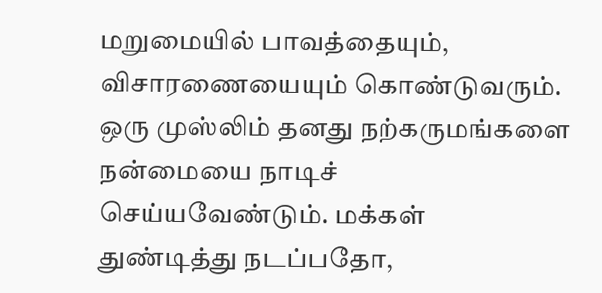மறுமையில் பாவத்தையும், விசாரணையையும் கொண்டுவரும்.
ஒரு முஸ்லிம் தனது நற்கருமங்களை நன்மையை நாடிச் செய்யவேண்டும். மக்கள் துண்டித்து நடப்பதோ,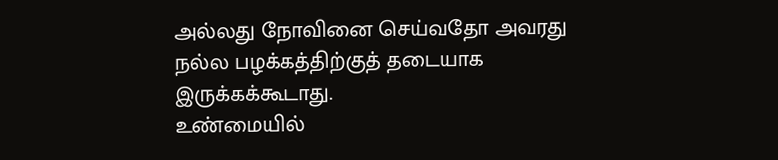அல்லது நோவினை செய்வதோ அவரது நல்ல பழக்கத்திற்குத் தடையாக இருக்கக்கூடாது.
உண்மையில்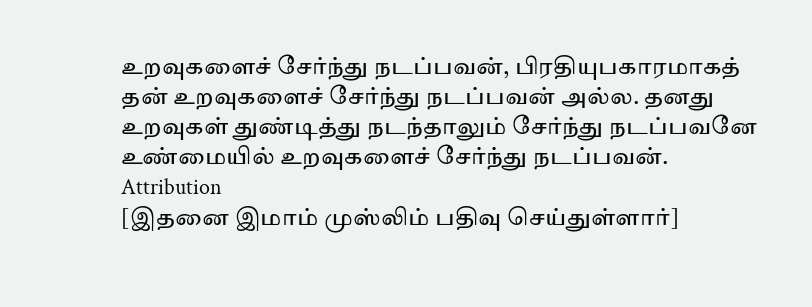உறவுகளைச் சேர்ந்து நடப்பவன், பிரதியுபகாரமாகத் தன் உறவுகளைச் சேர்ந்து நடப்பவன் அல்ல. தனது உறவுகள் துண்டித்து நடந்தாலும் சேர்ந்து நடப்பவனே உண்மையில் உறவுகளைச் சேர்ந்து நடப்பவன்.
Attribution
[இதனை இமாம் முஸ்லிம் பதிவு செய்துள்ளார்]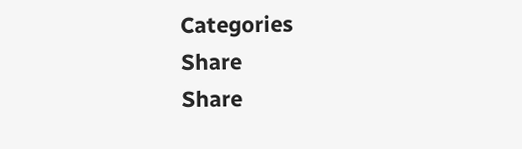Categories
Share
Share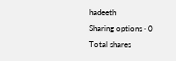hadeeth
Sharing options · 0 Total shares